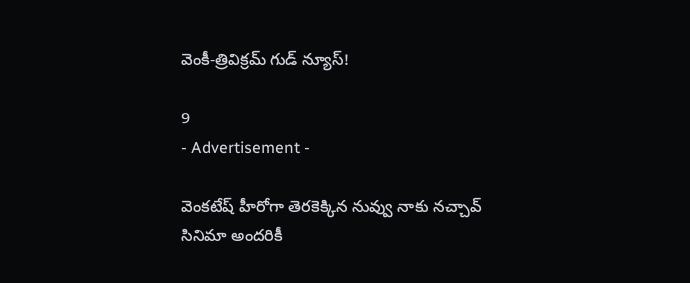వెంకీ-త్రివిక్రమ్ గుడ్ న్యూస్!

9
- Advertisement -

వెంకటేష్ హీరోగా తెరకెక్కిన నువ్వు నాకు నచ్చావ్ సినిమా అందరికీ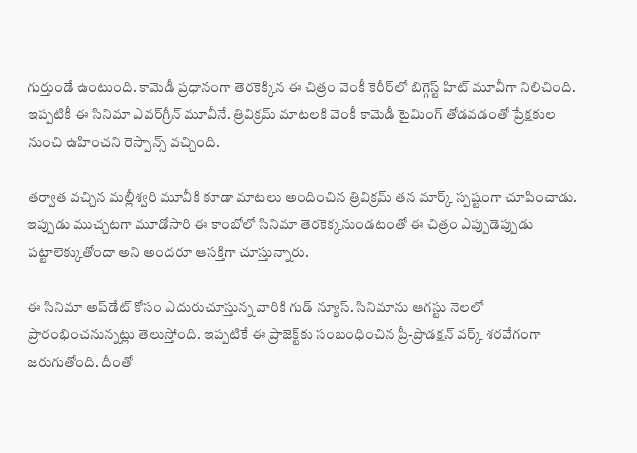గుర్తుండే ఉంటుంది. కామెడీ ప్రధానంగా తెరకెక్కిన ఈ చిత్రం వెంకీ కెరీర్‌లో బిగ్గెస్ట్ హిట్ మూవీగా నిలిచింది. ఇప్పటికీ ఈ సినిమా ఎవర్‌గ్రీన్ మూవీనే. త్రివిక్రమ్ మాటలకి వెంకీ కామెడీ టైమింగ్ తోడవడంతో ప్రేక్షకుల నుంచి ఉహించని రెస్పాన్స్ వచ్చింది.

తర్వాత వచ్చిన మల్లీశ్వరి మూవీకి కూడా మాటలు అందించిన త్రివిక్రమ్ తన మార్క్ స్పష్టంగా చూపించాడు. ఇప్పుడు ముచ్చటగా మూడోసారి ఈ కాంబోలో సినిమా తెరకెక్కనుండటంతో ఈ చిత్రం ఎప్పుడెప్పుడు పట్టాలెక్కుతోందా అని అందరూ ఆసక్తిగా చూస్తున్నారు.

ఈ సినిమా అప్‌డేట్ కోసం ఎదురుచూస్తున్న వారికి గుడ్ న్యూస్. సినిమాను ఆగస్టు నెలలో ప్రారంభించనున్నట్లు తెలుస్తోంది. ఇప్పటికే ఈ ప్రాజెక్ట్‌కు సంబంధించిన ప్రీ-ప్రొడక్షన్ వర్క్ శరవేగంగా జరుగుతోంది. దీంతో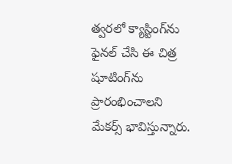త్వరలో క్యాస్టింగ్‌ను ఫైనల్ చేసి ఈ చిత్ర షూటింగ్‌ను ప్రారంభించాలని మేకర్స్ భావిస్తున్నారు.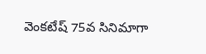వెంకటేష్‌ 75వ సినిమాగా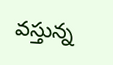వస్తున్న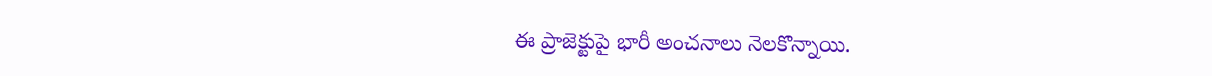ఈ ప్రాజెక్టుపై భారీ అంచనాలు నెలకొన్నాయి.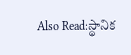Also Read:స్థానిక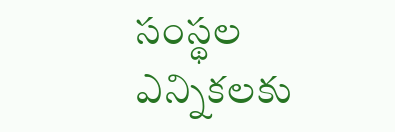సంస్థల ఎన్నికలకు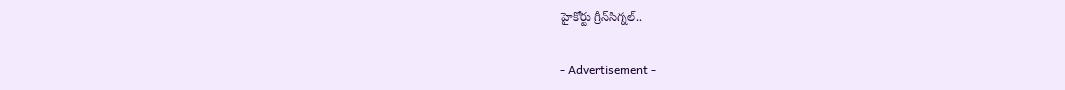హైకోర్టు గ్రీన్‌సిగ్నల్..

- Advertisement -